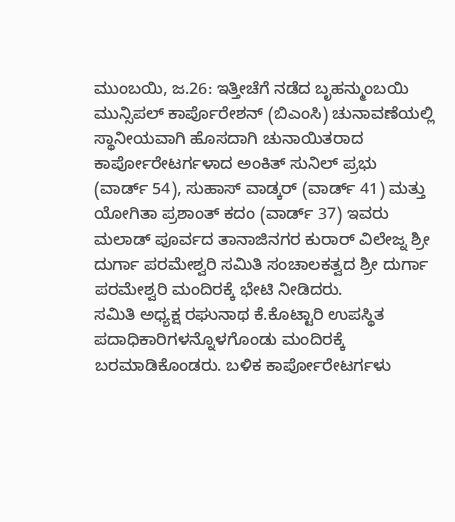ಮುಂಬಯಿ, ಜ.26: ಇತ್ತೀಚೆಗೆ ನಡೆದ ಬೃಹನ್ಮುಂಬಯಿ ಮುನ್ಸಿಪಲ್ ಕಾರ್ಪೊರೇಶನ್ (ಬಿಎಂಸಿ) ಚುನಾವಣೆಯಲ್ಲಿ ಸ್ಥಾನೀಯವಾಗಿ ಹೊಸದಾಗಿ ಚುನಾಯಿತರಾದ ಕಾರ್ಪೋರೇಟರ್ಗಳಾದ ಅಂಕಿತ್ ಸುನಿಲ್ ಪ್ರಭು (ವಾರ್ಡ್ 54), ಸುಹಾಸ್ ವಾಡ್ಕರ್ (ವಾರ್ಡ್ 41) ಮತ್ತು ಯೋಗಿತಾ ಪ್ರಶಾಂತ್ ಕದಂ (ವಾರ್ಡ್ 37) ಇವರು ಮಲಾಡ್ ಪೂರ್ವದ ತಾನಾಜಿನಗರ ಕುರಾರ್ ವಿಲೇಜ್ನ ಶ್ರೀ ದುರ್ಗಾ ಪರಮೇಶ್ವರಿ ಸಮಿತಿ ಸಂಚಾಲಕತ್ವದ ಶ್ರೀ ದುರ್ಗಾ ಪರಮೇಶ್ವರಿ ಮಂದಿರಕ್ಕೆ ಭೇಟಿ ನೀಡಿದರು.
ಸಮಿತಿ ಅಧ್ಯಕ್ಷ ರಘುನಾಥ ಕೆ.ಕೊಟ್ಟಾರಿ ಉಪಸ್ಥಿತ ಪದಾಧಿಕಾರಿಗಳನ್ನೊಳಗೊಂಡು ಮಂದಿರಕ್ಕೆ ಬರಮಾಡಿಕೊಂಡರು. ಬಳಿಕ ಕಾರ್ಪೋರೇಟರ್ಗಳು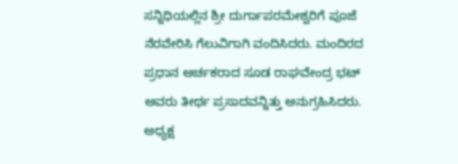ಸನ್ನಿಧಿಯಲ್ಲಿನ ಶ್ರೀ ದುರ್ಗಾಪರಮೇಶ್ವರಿಗೆ ಪೂಜೆ ನೆರವೇರಿಸಿ ಗೆಲುವಿಗಾಗಿ ವಂದಿಸಿದರು. ಮಂದಿರದ ಪ್ರಧಾನ ಅರ್ಚಕರಾದ ಸೂಡ ರಾಘವೇಂದ್ರ ಭಟ್ ಅವರು ತೀರ್ಥ ಪ್ರಸಾದವನ್ನಿತ್ತು ಅನುಗ್ರಹಿಸಿದರು.
ಅಧ್ಯಕ್ಷ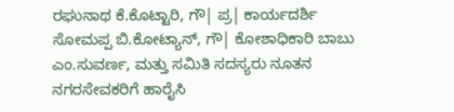ರಘುನಾಥ ಕೆ.ಕೊಟ್ಟಾರಿ, ಗೌ| ಪ್ರ| ಕಾರ್ಯದರ್ಶಿ ಸೋಮಪ್ಪ ಬಿ.ಕೋಟ್ಯಾನ್, ಗೌ| ಕೋಶಾಧಿಕಾರಿ ಬಾಬು ಎಂ.ಸುವರ್ಣ, ಮತ್ತು ಸಮಿತಿ ಸದಸ್ಯರು ನೂತನ ನಗರಸೇವಕರಿಗೆ ಹಾರೈಸಿ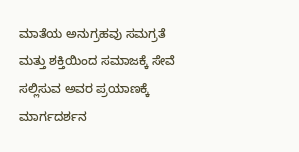ಮಾತೆಯ ಅನುಗ್ರಹವು ಸಮಗ್ರತೆ ಮತ್ತು ಶಕ್ತಿಯಿಂದ ಸಮಾಜಕ್ಕೆ ಸೇವೆ ಸಲ್ಲಿಸುವ ಅವರ ಪ್ರಯಾಣಕ್ಕೆ ಮಾರ್ಗದರ್ಶನ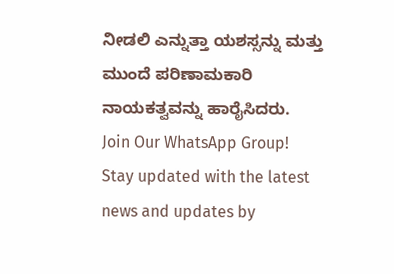ನೀಡಲಿ ಎನ್ನುತ್ತಾ ಯಶಸ್ಸನ್ನು ಮತ್ತು ಮುಂದೆ ಪರಿಣಾಮಕಾರಿ ನಾಯಕತ್ವವನ್ನು ಹಾರೈಸಿದರು.
Join Our WhatsApp Group!
Stay updated with the latest news and updates by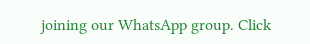joining our WhatsApp group. Click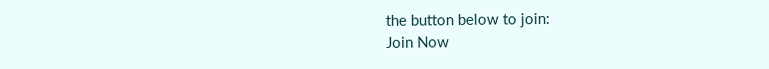the button below to join:
Join Now